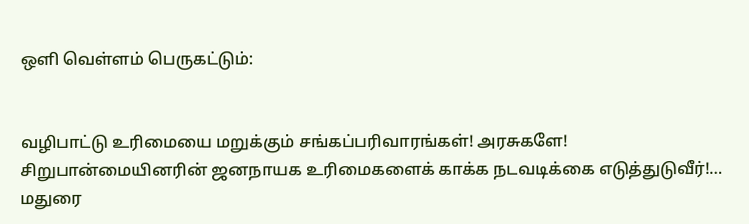ஒளி வெள்ளம் பெருகட்டும்:


வழிபாட்டு உரிமையை மறுக்கும் சங்கப்பரிவாரங்கள்! அரசுகளே! சிறுபான்மையினரின் ஜனநாயக உரிமைகளைக் காக்க நடவடிக்கை எடுத்துடுவீர்!…
மதுரை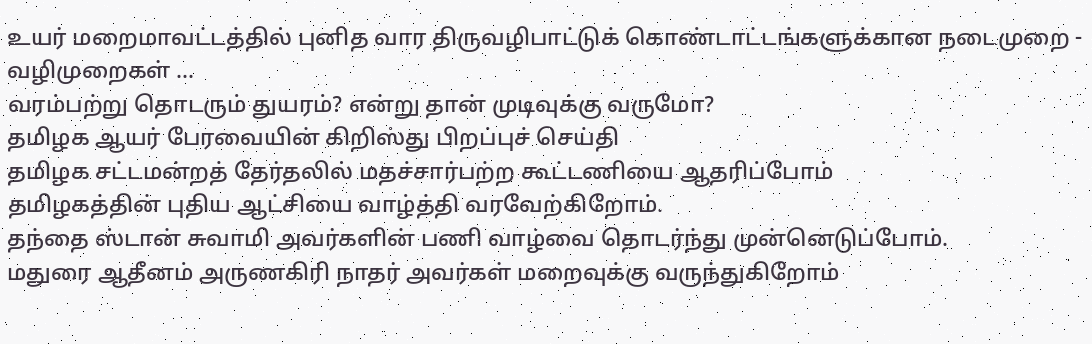உயர் மறைமாவட்டத்தில் புனித வார திருவழிபாட்டுக் கொண்டாட்டங்களுக்கான நடைமுறை - வழிமுறைகள் …
வரம்பற்று தொடரும் துயரம்? என்று தான் முடிவுக்கு வருமோ?
தமிழக ஆயர் பேரவையின் கிறிஸ்து பிறப்புச் செய்தி
தமிழக சட்டமன்றத் தேர்தலில் மதச்சார்பற்ற கூட்டணியை ஆதரிப்போம்
தமிழகத்தின் புதிய ஆட்சியை வாழ்த்தி வரவேற்கிறோம்.
தந்தை ஸ்டான் சுவாமி அவர்களின் பணி வாழ்வை தொடர்ந்து முன்னெடுப்போம்.
மதுரை ஆதீனம் அருணகிரி நாதர் அவர்கள் மறைவுக்கு வருந்துகிறோம்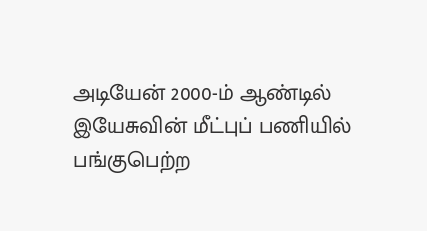அடியேன் 2000-ம் ஆண்டில் இயேசுவின் மீட்புப் பணியில் பங்குபெற்ற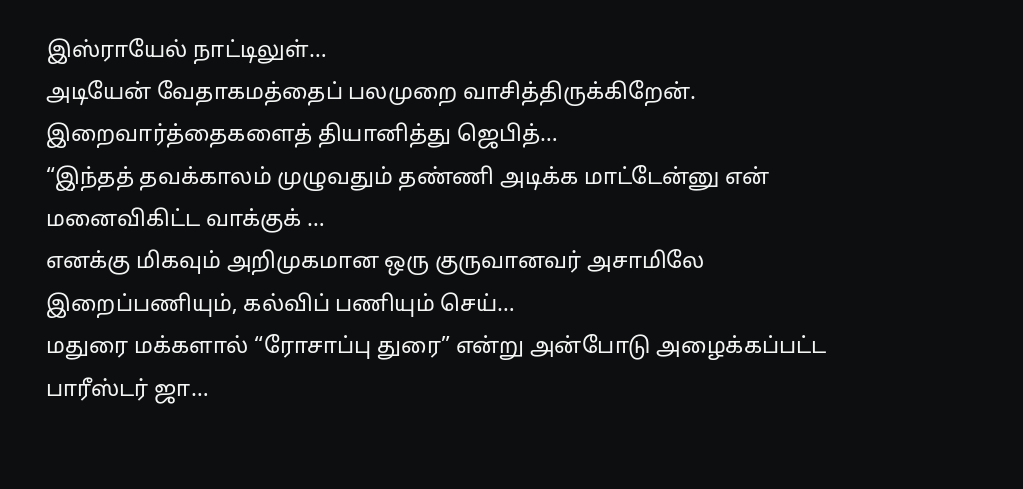இஸ்ராயேல் நாட்டிலுள்…
அடியேன் வேதாகமத்தைப் பலமுறை வாசித்திருக்கிறேன். இறைவார்த்தைகளைத் தியானித்து ஜெபித்…
“இந்தத் தவக்காலம் முழுவதும் தண்ணி அடிக்க மாட்டேன்னு என் மனைவிகிட்ட வாக்குக் …
எனக்கு மிகவும் அறிமுகமான ஒரு குருவானவர் அசாமிலே இறைப்பணியும், கல்விப் பணியும் செய்…
மதுரை மக்களால் “ரோசாப்பு துரை” என்று அன்போடு அழைக்கப்பட்ட பாரீஸ்டர் ஜா…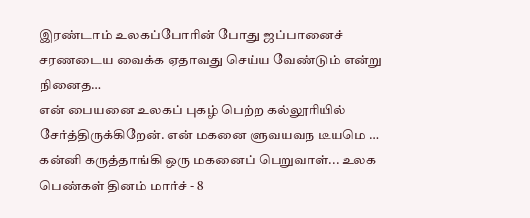இரண்டாம் உலகப்போரின் போது ஜப்பானைச் சரணடைய வைக்க ஏதாவது செய்ய வேண்டும் என்று நினைத…
என் பையனை உலகப் புகழ் பெற்ற கல்லூரியில் சேர்த்திருக்கிறேன். என் மகனை ளுவயவந டீயமெ …
கன்னி கருத்தாங்கி ஒரு மகனைப் பெறுவாள்... உலக பெண்கள் தினம் மார்ச் - 8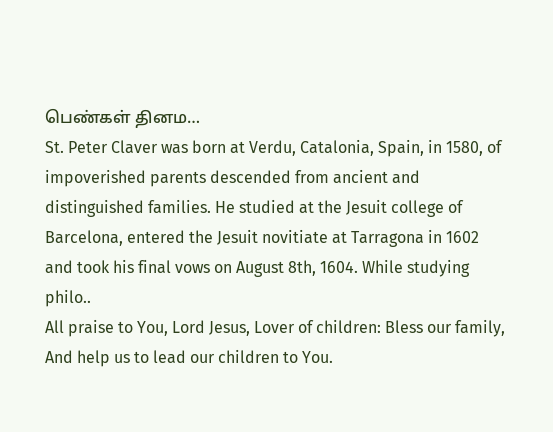பெண்கள் தினம…
St. Peter Claver was born at Verdu, Catalonia, Spain, in 1580, of impoverished parents descended from ancient and distinguished families. He studied at the Jesuit college of Barcelona, entered the Jesuit novitiate at Tarragona in 1602 and took his final vows on August 8th, 1604. While studying philo..
All praise to You, Lord Jesus, Lover of children: Bless our family, And help us to lead our children to You.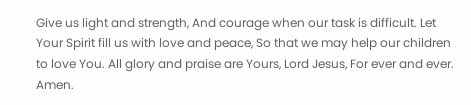Give us light and strength, And courage when our task is difficult. Let Your Spirit fill us with love and peace, So that we may help our children to love You. All glory and praise are Yours, Lord Jesus, For ever and ever. Amen.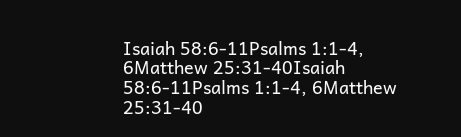Isaiah 58:6-11Psalms 1:1-4, 6Matthew 25:31-40Isaiah 58:6-11Psalms 1:1-4, 6Matthew 25:31-40